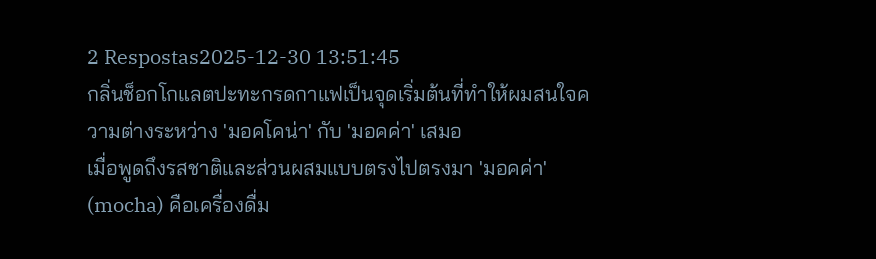2 Respostas2025-12-30 13:51:45
กลิ่นช็อกโกแลตปะทะกรดกาแฟเป็นจุดเริ่มต้นที่ทำให้ผมสนใจความต่างระหว่าง 'มอคโคน่า' กับ 'มอคค่า' เสมอ
เมื่อพูดถึงรสชาติและส่วนผสมแบบตรงไปตรงมา 'มอคค่า' (mocha) คือเครื่องดื่ม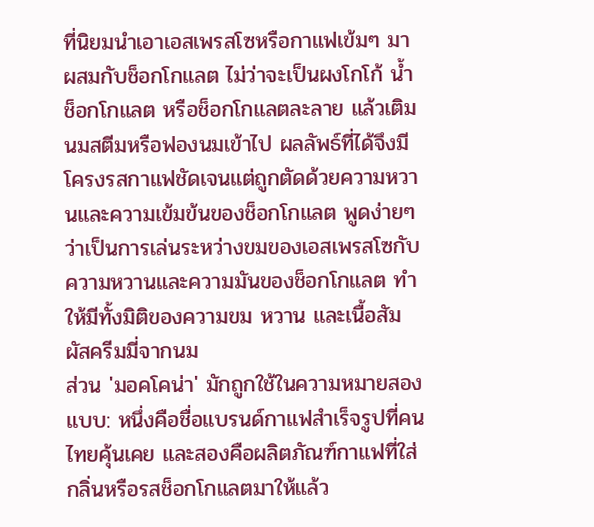ที่นิยมนำเอาเอสเพรสโซหรือกาแฟเข้มๆ มาผสมกับช็อกโกแลต ไม่ว่าจะเป็นผงโกโก้ น้ำช็อกโกแลต หรือช็อกโกแลตละลาย แล้วเติมนมสตีมหรือฟองนมเข้าไป ผลลัพธ์ที่ได้จึงมีโครงรสกาแฟชัดเจนแต่ถูกตัดด้วยความหวานและความเข้มข้นของช็อกโกแลต พูดง่ายๆ ว่าเป็นการเล่นระหว่างขมของเอสเพรสโซกับความหวานและความมันของช็อกโกแลต ทำให้มีทั้งมิติของความขม หวาน และเนื้อสัมผัสครีมมี่จากนม
ส่วน 'มอคโคน่า' มักถูกใช้ในความหมายสองแบบ: หนึ่งคือชื่อแบรนด์กาแฟสำเร็จรูปที่คนไทยคุ้นเคย และสองคือผลิตภัณฑ์กาแฟที่ใส่กลิ่นหรือรสช็อกโกแลตมาให้แล้ว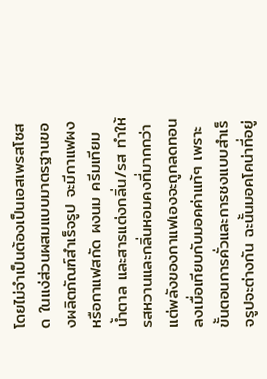โดยไม่จำเป็นต้องเป็นเอสเพรสโซสด ในแง่ส่วนผสมแบบมาตรฐานของผลิตภัณฑ์สำเร็จรูป จะมีกาแฟผงหรือกาแฟสกัด ผงนม ครีมเทียม น้ำตาล และสารแต่งกลิ่น/รส ทำให้รสหวานและกลิ่นหอมคงที่มากกว่า แต่พลังของกาแฟเองจะถูกลดทอนลงเมื่อเทียบกับมอคค่าแท้ๆ เพราะขั้นตอนการคั่วและการชงแบบสำเร็จรูปจะต่างกัน ฉะนั้นมอคโคน่าที่อยู่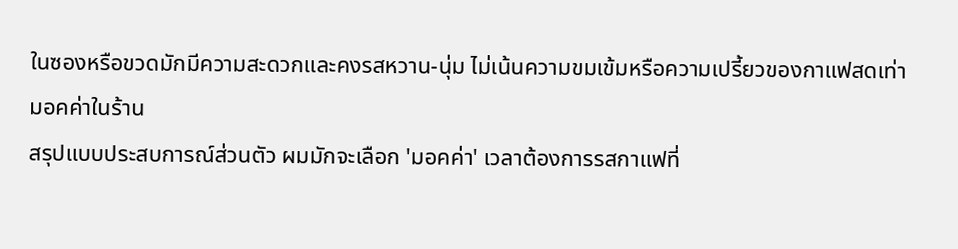ในซองหรือขวดมักมีความสะดวกและคงรสหวาน-นุ่ม ไม่เน้นความขมเข้มหรือความเปรี้ยวของกาแฟสดเท่ามอคค่าในร้าน
สรุปแบบประสบการณ์ส่วนตัว ผมมักจะเลือก 'มอคค่า' เวลาต้องการรสกาแฟที่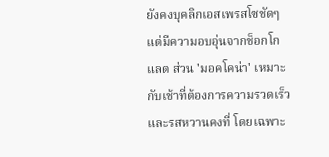ยังคงบุคลิกเอสเพรสโซชัดๆ แต่มีความอบอุ่นจากช็อกโกแลต ส่วน 'มอคโคน่า' เหมาะกับเช้าที่ต้องการความรวดเร็วและรสหวานคงที่ โดยเฉพาะ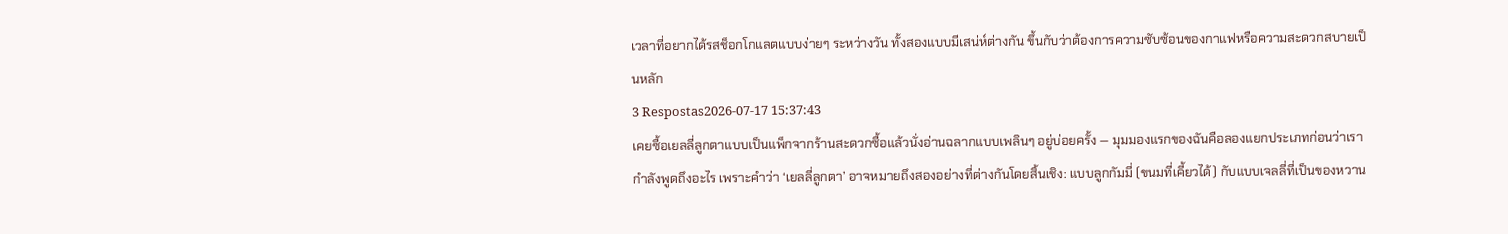เวลาที่อยากได้รสช็อกโกแลตแบบง่ายๆ ระหว่างวัน ทั้งสองแบบมีเสน่ห์ต่างกัน ขึ้นกับว่าต้องการความซับซ้อนของกาแฟหรือความสะดวกสบายเป็นหลัก
3 Respostas2026-07-17 15:37:43
เคยซื้อเยลลี่ลูกตาแบบเป็นแพ็กจากร้านสะดวกซื้อแล้วนั่งอ่านฉลากแบบเพลินๆ อยู่บ่อยครั้ง — มุมมองแรกของฉันคือลองแยกประเภทก่อนว่าเรากำลังพูดถึงอะไร เพราะคำว่า ‘เยลลี่ลูกตา’ อาจหมายถึงสองอย่างที่ต่างกันโดยสิ้นเชิง: แบบลูกกัมมี่ (ขนมที่เคี้ยวได้) กับแบบเจลลี่ที่เป็นของหวาน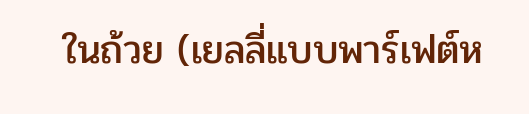ในถ้วย (เยลลี่แบบพาร์เฟต์ห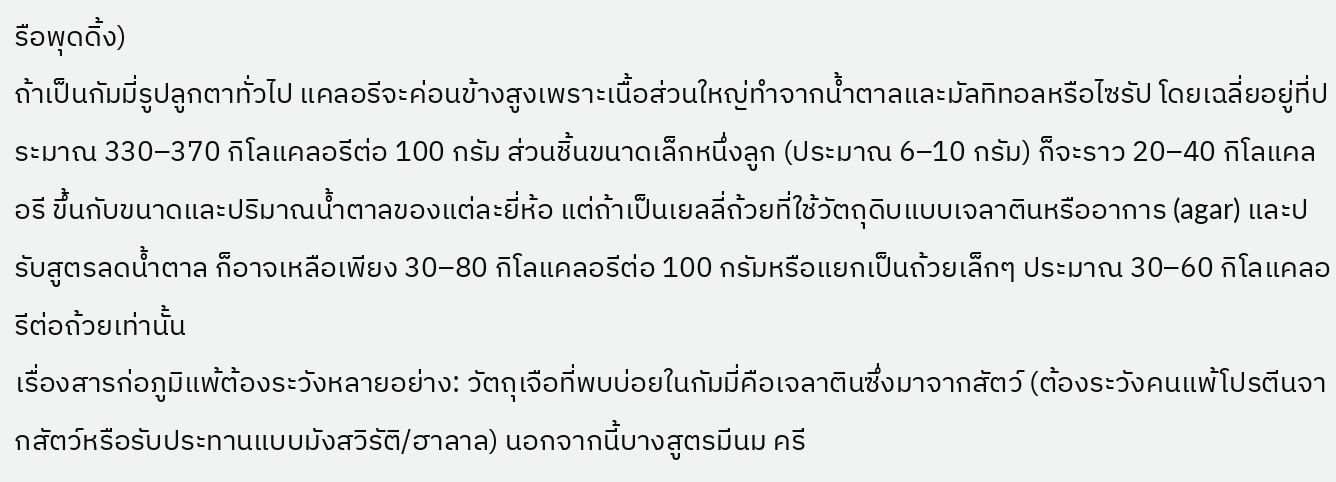รือพุดดิ้ง)
ถ้าเป็นกัมมี่รูปลูกตาทั่วไป แคลอรีจะค่อนข้างสูงเพราะเนื้อส่วนใหญ่ทำจากน้ำตาลและมัลทิทอลหรือไซรัป โดยเฉลี่ยอยู่ที่ประมาณ 330–370 กิโลแคลอรีต่อ 100 กรัม ส่วนชิ้นขนาดเล็กหนึ่งลูก (ประมาณ 6–10 กรัม) ก็จะราว 20–40 กิโลแคลอรี ขึ้นกับขนาดและปริมาณน้ำตาลของแต่ละยี่ห้อ แต่ถ้าเป็นเยลลี่ถ้วยที่ใช้วัตถุดิบแบบเจลาตินหรืออาการ (agar) และปรับสูตรลดน้ำตาล ก็อาจเหลือเพียง 30–80 กิโลแคลอรีต่อ 100 กรัมหรือแยกเป็นถ้วยเล็กๆ ประมาณ 30–60 กิโลแคลอรีต่อถ้วยเท่านั้น
เรื่องสารก่อภูมิแพ้ต้องระวังหลายอย่าง: วัตถุเจือที่พบบ่อยในกัมมี่คือเจลาตินซึ่งมาจากสัตว์ (ต้องระวังคนแพ้โปรตีนจากสัตว์หรือรับประทานแบบมังสวิรัติ/ฮาลาล) นอกจากนี้บางสูตรมีนม ครี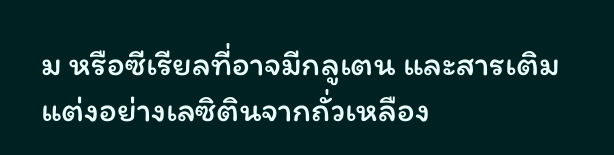ม หรือซีเรียลที่อาจมีกลูเตน และสารเติมแต่งอย่างเลซิตินจากถั่วเหลือง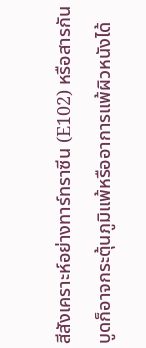สีสังเคราะห์อย่างทาร์ทราซีน (E102) หรือสารกันบูดก็อาจกระตุ้นภูมิแพ้หรืออาการแพ้ผิวหนังได้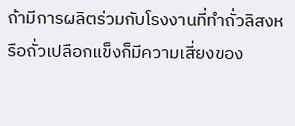ถ้ามีการผลิตร่วมกับโรงงานที่ทำถั่วลิสงหรือถั่วเปลือกแข็งก็มีความเสี่ยงของ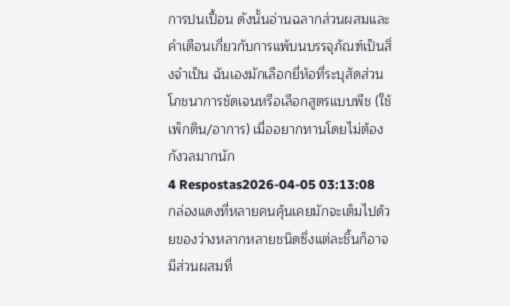การปนเปื้อน ดังนั้นอ่านฉลากส่วนผสมและคำเตือนเกี่ยวกับการแพ้บนบรรจุภัณฑ์เป็นสิ่งจำเป็น ฉันเองมักเลือกยี่ห้อที่ระบุสัดส่วนโภชนาการชัดเจนหรือเลือกสูตรแบบพืช (ใช้เพ็กติน/อาการ) เมื่ออยากทานโดยไม่ต้องกังวลมากนัก
4 Respostas2026-04-05 03:13:08
กล่องแดงที่หลายคนคุ้นเคยมักจะเต็มไปด้วยของว่างหลากหลายชนิดซึ่งแต่ละชิ้นก็อาจมีส่วนผสมที่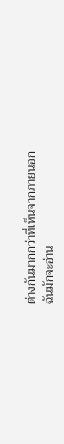ต่างกันมากกว่าที่เห็นจากภายนอก
ฉันมักจะอ่าน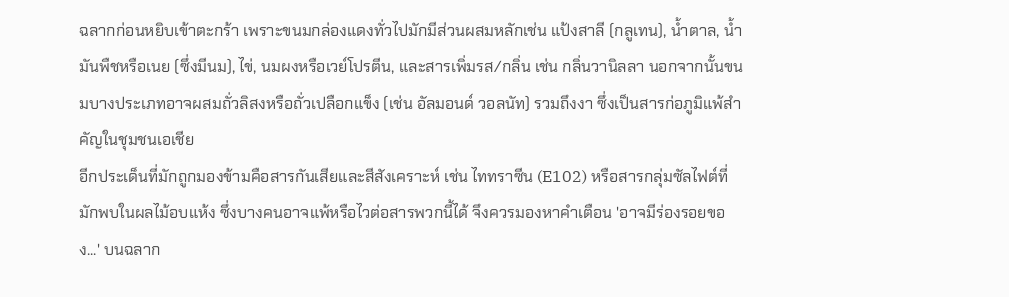ฉลากก่อนหยิบเข้าตะกร้า เพราะขนมกล่องแดงทั่วไปมักมีส่วนผสมหลักเช่น แป้งสาลี (กลูเทน), น้ำตาล, น้ำมันพืชหรือเนย (ซึ่งมีนม), ไข่, นมผงหรือเวย์โปรตีน, และสารเพิ่มรส/กลิ่น เช่น กลิ่นวานิลลา นอกจากนั้นขนมบางประเภทอาจผสมถั่วลิสงหรือถั่วเปลือกแข็ง (เช่น อัลมอนด์ วอลนัท) รวมถึงงา ซึ่งเป็นสารก่อภูมิแพ้สำคัญในชุมชนเอเชีย
อีกประเด็นที่มักถูกมองข้ามคือสารกันเสียและสีสังเคราะห์ เช่น ไททราซีน (E102) หรือสารกลุ่มซัลไฟต์ที่มักพบในผลไม้อบแห้ง ซึ่งบางคนอาจแพ้หรือไวต่อสารพวกนี้ได้ จึงควรมองหาคำเตือน 'อาจมีร่องรอยของ...' บนฉลาก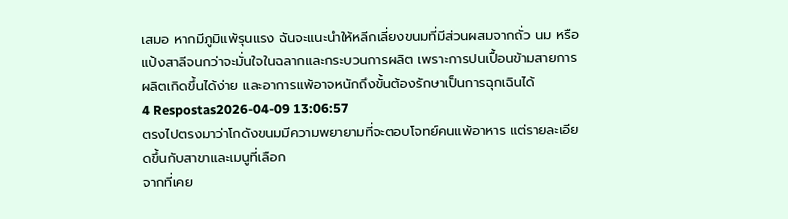เสมอ หากมีภูมิแพ้รุนแรง ฉันจะแนะนำให้หลีกเลี่ยงขนมที่มีส่วนผสมจากถั่ว นม หรือแป้งสาลีจนกว่าจะมั่นใจในฉลากและกระบวนการผลิต เพราะการปนเปื้อนข้ามสายการผลิตเกิดขึ้นได้ง่าย และอาการแพ้อาจหนักถึงขั้นต้องรักษาเป็นการฉุกเฉินได้
4 Respostas2026-04-09 13:06:57
ตรงไปตรงมาว่าโกดังขนมมีความพยายามที่จะตอบโจทย์คนแพ้อาหาร แต่รายละเอียดขึ้นกับสาขาและเมนูที่เลือก
จากที่เคย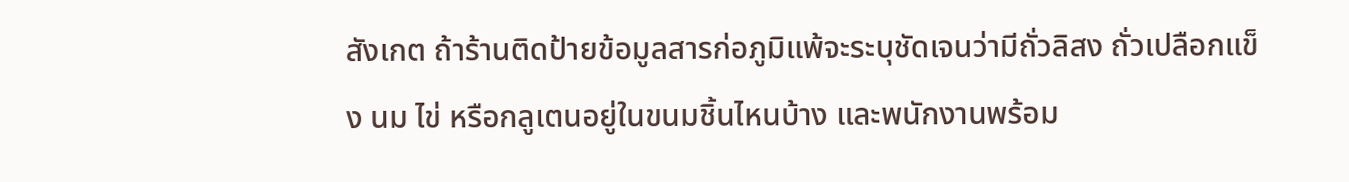สังเกต ถ้าร้านติดป้ายข้อมูลสารก่อภูมิแพ้จะระบุชัดเจนว่ามีถั่วลิสง ถั่วเปลือกแข็ง นม ไข่ หรือกลูเตนอยู่ในขนมชิ้นไหนบ้าง และพนักงานพร้อม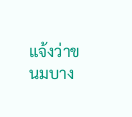แจ้งว่าขนมบาง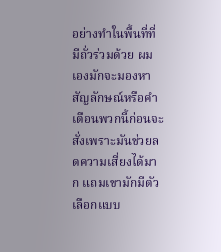อย่างทำในพื้นที่ที่มีถั่วร่วมด้วย ผมเองมักจะมองหาสัญลักษณ์หรือคำเตือนพวกนี้ก่อนจะสั่งเพราะมันช่วยลดความเสี่ยงได้มาก แถมเขามักมีตัวเลือกแบบ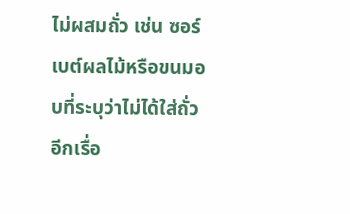ไม่ผสมถั่ว เช่น ซอร์เบต์ผลไม้หรือขนมอบที่ระบุว่าไม่ได้ใส่ถั่ว
อีกเรื่อ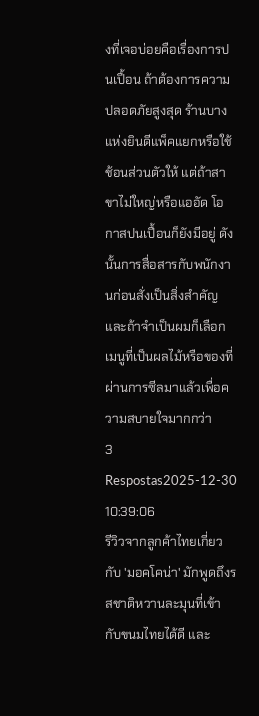งที่เจอบ่อยคือเรื่องการปนเปื้อน ถ้าต้องการความปลอดภัยสูงสุด ร้านบางแห่งยินดีแพ็คแยกหรือใช้ช้อนส่วนตัวให้ แต่ถ้าสาขาไม่ใหญ่หรือแออัด โอกาสปนเปื้อนก็ยังมีอยู่ ดังนั้นการสื่อสารกับพนักงานก่อนสั่งเป็นสิ่งสำคัญ และถ้าจำเป็นผมก็เลือกเมนูที่เป็นผลไม้หรือของที่ผ่านการซีลมาแล้วเพื่อความสบายใจมากกว่า
3 Respostas2025-12-30 10:39:06
รีวิวจากลูกค้าไทยเกี่ยวกับ 'มอคโคน่า' มักพูดถึงรสชาติหวานละมุนที่เข้ากับขนมไทยได้ดี และ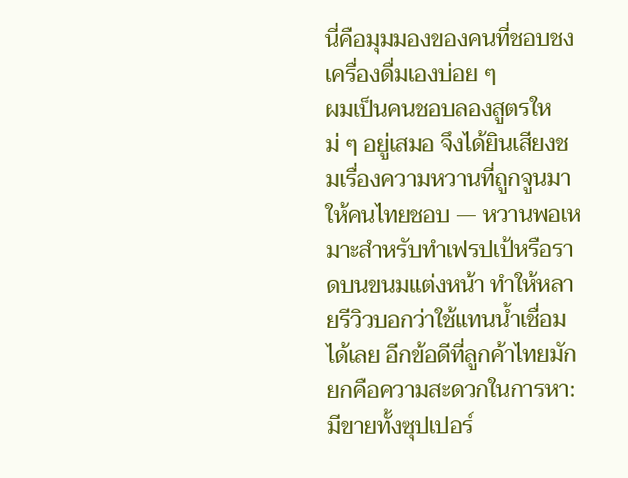นี่คือมุมมองของคนที่ชอบชงเครื่องดื่มเองบ่อย ๆ
ผมเป็นคนชอบลองสูตรใหม่ ๆ อยู่เสมอ จึงได้ยินเสียงชมเรื่องความหวานที่ถูกจูนมาให้คนไทยชอบ — หวานพอเหมาะสำหรับทำเฟรปเป้หรือราดบนขนมแต่งหน้า ทำให้หลายรีวิวบอกว่าใช้แทนน้ำเชื่อมได้เลย อีกข้อดีที่ลูกค้าไทยมักยกคือความสะดวกในการหา: มีขายทั้งซุปเปอร์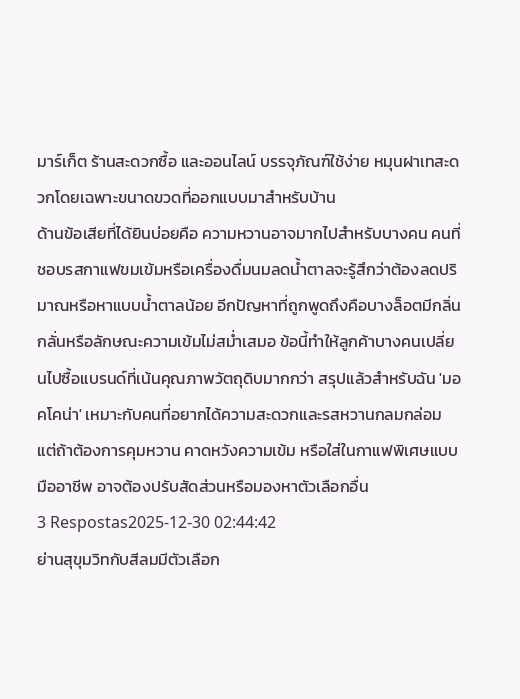มาร์เก็ต ร้านสะดวกซื้อ และออนไลน์ บรรจุภัณฑ์ใช้ง่าย หมุนฝาเทสะดวกโดยเฉพาะขนาดขวดที่ออกแบบมาสำหรับบ้าน
ด้านข้อเสียที่ได้ยินบ่อยคือ ความหวานอาจมากไปสำหรับบางคน คนที่ชอบรสกาแฟขมเข้มหรือเครื่องดื่มนมลดน้ำตาลจะรู้สึกว่าต้องลดปริมาณหรือหาแบบน้ำตาลน้อย อีกปัญหาที่ถูกพูดถึงคือบางล็อตมีกลิ่นกลั่นหรือลักษณะความเข้มไม่สม่ำเสมอ ข้อนี้ทำให้ลูกค้าบางคนเปลี่ยนไปซื้อแบรนด์ที่เน้นคุณภาพวัตถุดิบมากกว่า สรุปแล้วสำหรับฉัน 'มอคโคน่า' เหมาะกับคนที่อยากได้ความสะดวกและรสหวานกลมกล่อม แต่ถ้าต้องการคุมหวาน คาดหวังความเข้ม หรือใส่ในกาแฟพิเศษแบบมืออาชีพ อาจต้องปรับสัดส่วนหรือมองหาตัวเลือกอื่น
3 Respostas2025-12-30 02:44:42
ย่านสุขุมวิทกับสีลมมีตัวเลือก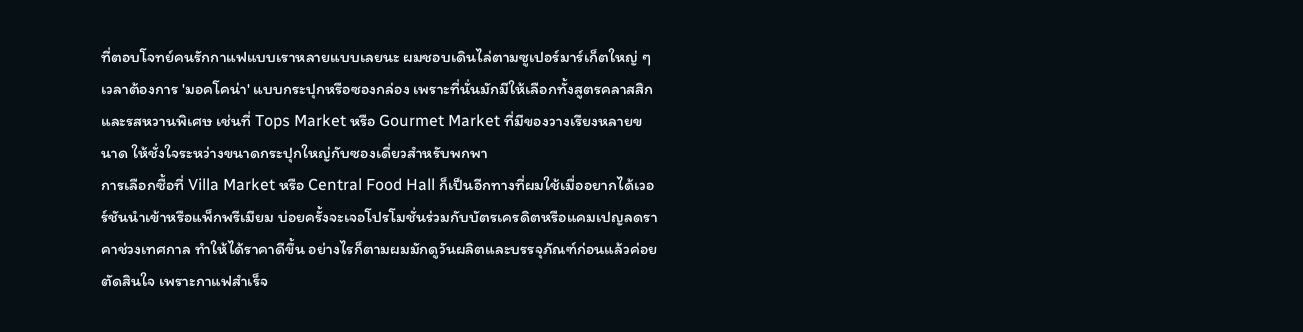ที่ตอบโจทย์คนรักกาแฟแบบเราหลายแบบเลยนะ ผมชอบเดินไล่ตามซูเปอร์มาร์เก็ตใหญ่ ๆ เวลาต้องการ 'มอคโคน่า' แบบกระปุกหรือซองกล่อง เพราะที่นั่นมักมีให้เลือกทั้งสูตรคลาสสิกและรสหวานพิเศษ เช่นที่ Tops Market หรือ Gourmet Market ที่มีของวางเรียงหลายขนาด ให้ชั่งใจระหว่างขนาดกระปุกใหญ่กับซองเดี่ยวสำหรับพกพา
การเลือกซื้อที่ Villa Market หรือ Central Food Hall ก็เป็นอีกทางที่ผมใช้เมื่ออยากได้เวอร์ชันนำเข้าหรือแพ็กพรีเมียม บ่อยครั้งจะเจอโปรโมชั่นร่วมกับบัตรเครดิตหรือแคมเปญลดราคาช่วงเทศกาล ทำให้ได้ราคาดีขึ้น อย่างไรก็ตามผมมักดูวันผลิตและบรรจุภัณฑ์ก่อนแล้วค่อยตัดสินใจ เพราะกาแฟสำเร็จ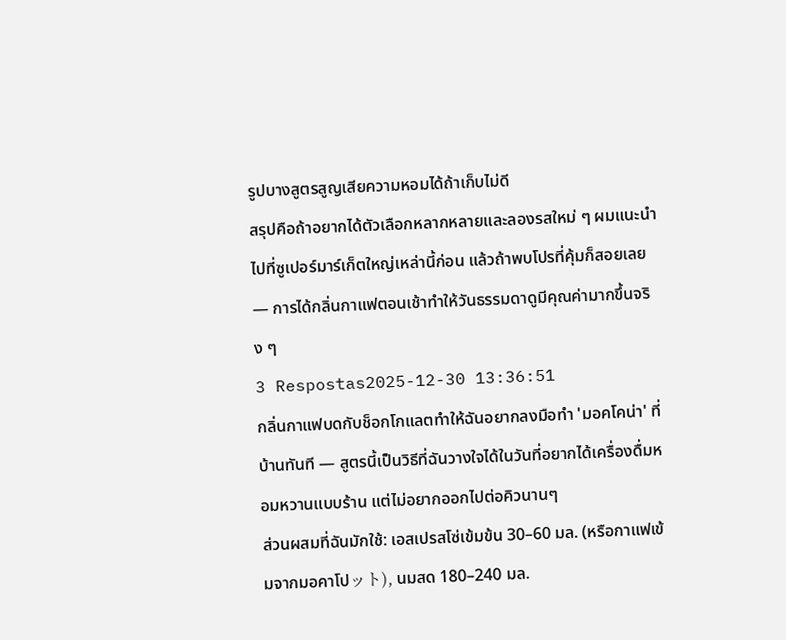รูปบางสูตรสูญเสียความหอมได้ถ้าเก็บไม่ดี
สรุปคือถ้าอยากได้ตัวเลือกหลากหลายและลองรสใหม่ ๆ ผมแนะนำไปที่ซูเปอร์มาร์เก็ตใหญ่เหล่านี้ก่อน แล้วถ้าพบโปรที่คุ้มก็สอยเลย — การได้กลิ่นกาแฟตอนเช้าทำให้วันธรรมดาดูมีคุณค่ามากขึ้นจริง ๆ
3 Respostas2025-12-30 13:36:51
กลิ่นกาแฟบดกับช็อกโกแลตทำให้ฉันอยากลงมือทำ 'มอคโคน่า' ที่บ้านทันที — สูตรนี้เป็นวิธีที่ฉันวางใจได้ในวันที่อยากได้เครื่องดื่มหอมหวานแบบร้าน แต่ไม่อยากออกไปต่อคิวนานๆ
ส่วนผสมที่ฉันมักใช้: เอสเปรสโซ่เข้มข้น 30–60 มล. (หรือกาแฟเข้มจากมอคาโปット), นมสด 180–240 มล.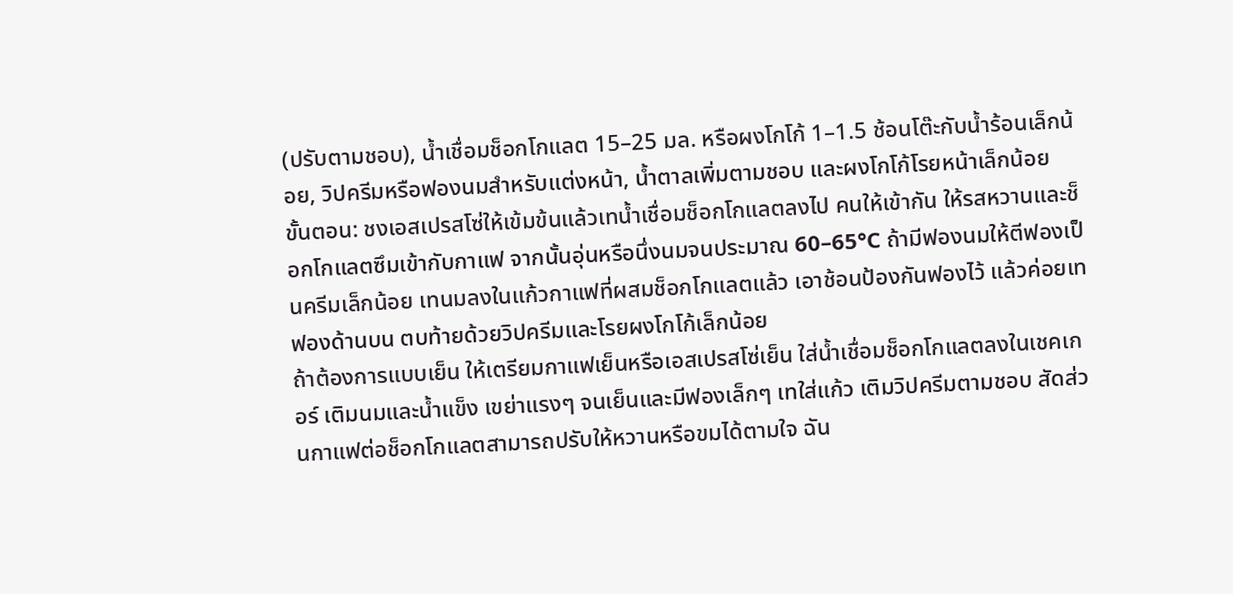(ปรับตามชอบ), น้ำเชื่อมช็อกโกแลต 15–25 มล. หรือผงโกโก้ 1–1.5 ช้อนโต๊ะกับน้ำร้อนเล็กน้อย, วิปครีมหรือฟองนมสำหรับแต่งหน้า, น้ำตาลเพิ่มตามชอบ และผงโกโก้โรยหน้าเล็กน้อย
ขั้นตอน: ชงเอสเปรสโซ่ให้เข้มข้นแล้วเทน้ำเชื่อมช็อกโกแลตลงไป คนให้เข้ากัน ให้รสหวานและช็อกโกแลตซึมเข้ากับกาแฟ จากนั้นอุ่นหรือนึ่งนมจนประมาณ 60–65°C ถ้ามีฟองนมให้ตีฟองเป็นครีมเล็กน้อย เทนมลงในแก้วกาแฟที่ผสมช็อกโกแลตแล้ว เอาช้อนป้องกันฟองไว้ แล้วค่อยเทฟองด้านบน ตบท้ายด้วยวิปครีมและโรยผงโกโก้เล็กน้อย
ถ้าต้องการแบบเย็น ให้เตรียมกาแฟเย็นหรือเอสเปรสโซ่เย็น ใส่น้ำเชื่อมช็อกโกแลตลงในเชคเกอร์ เติมนมและน้ำแข็ง เขย่าแรงๆ จนเย็นและมีฟองเล็กๆ เทใส่แก้ว เติมวิปครีมตามชอบ สัดส่วนกาแฟต่อช็อกโกแลตสามารถปรับให้หวานหรือขมได้ตามใจ ฉัน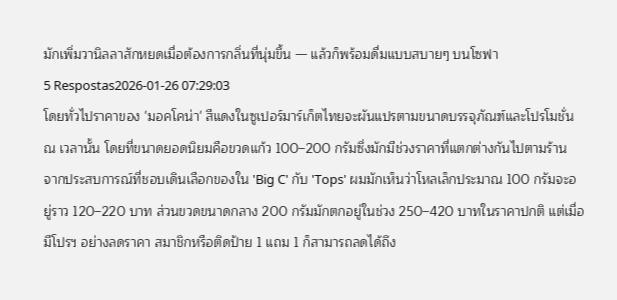มักเพิ่มวานิลลาสักหยดเมื่อต้องการกลิ่นที่นุ่มขึ้น — แล้วก็พร้อมดื่มแบบสบายๆ บนโซฟา
5 Respostas2026-01-26 07:29:03
โดยทั่วไปราคาของ 'มอคโคน่า' สีแดงในซูเปอร์มาร์เก็ตไทยจะผันแปรตามขนาดบรรจุภัณฑ์และโปรโมชั่น ณ เวลานั้น โดยที่ขนาดยอดนิยมคือขวดแก้ว 100–200 กรัมซึ่งมักมีช่วงราคาที่แตกต่างกันไปตามร้าน
จากประสบการณ์ที่ชอบเดินเลือกของใน 'Big C' กับ 'Tops' ผมมักเห็นว่าโหลเล็กประมาณ 100 กรัมจะอยู่ราว 120–220 บาท ส่วนขวดขนาดกลาง 200 กรัมมักตกอยู่ในช่วง 250–420 บาทในราคาปกติ แต่เมื่อมีโปรฯ อย่างลดราคา สมาชิกหรือติดป้าย 1 แถม 1 ก็สามารถลดได้ถึง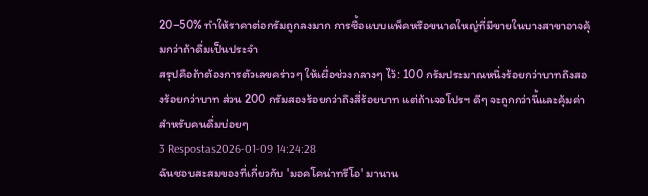20–50% ทำให้ราคาต่อกรัมถูกลงมาก การซื้อแบบแพ็คหรือขนาดใหญ่ที่มีขายในบางสาขาอาจคุ้มกว่าถ้าดื่มเป็นประจำ
สรุปคือถ้าต้องการตัวเลขคร่าวๆ ให้เผื่อช่วงกลางๆ ไว้: 100 กรัมประมาณหนึ่งร้อยกว่าบาทถึงสองร้อยกว่าบาท ส่วน 200 กรัมสองร้อยกว่าถึงสี่ร้อยบาท แต่ถ้าเจอโปรฯ ดีๆ จะถูกกว่านี้และคุ้มค่าสำหรับคนดื่มบ่อยๆ
3 Respostas2026-01-09 14:24:28
ฉันชอบสะสมของที่เกี่ยวกับ 'มอคโคน่าทรีโอ' มานาน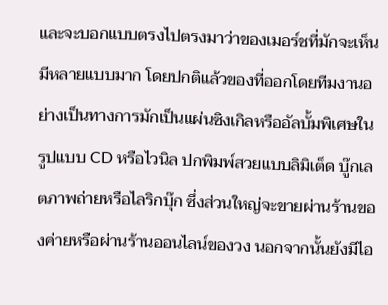และจะบอกแบบตรงไปตรงมาว่าของเมอร์ชที่มักจะเห็นมีหลายแบบมาก โดยปกติแล้วของที่ออกโดยทีมงานอย่างเป็นทางการมักเป็นแผ่นซิงเกิลหรืออัลบั้มพิเศษในรูปแบบ CD หรือไวนิล ปกพิมพ์สวยแบบลิมิเต็ด บู๊กเลตภาพถ่ายหรือไลริกบุ๊ก ซึ่งส่วนใหญ่จะขายผ่านร้านของค่ายหรือผ่านร้านออนไลน์ของวง นอกจากนั้นยังมีไอ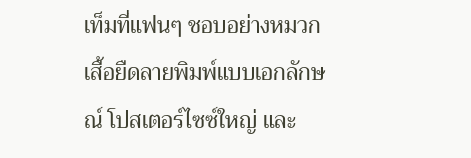เท็มที่แฟนๆ ชอบอย่างหมวก เสื้อยืดลายพิมพ์แบบเอกลักษณ์ โปสเตอร์ไซซ์ใหญ่ และ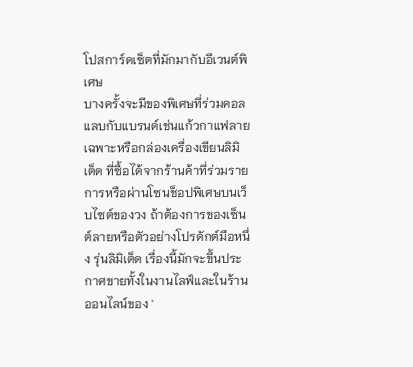โปสการ์ดเซ็ตที่มักมากับอีเวนต์พิเศษ
บางครั้งจะมีของพิเศษที่ร่วมคอลแลบกับแบรนด์เช่นแก้วกาแฟลายเฉพาะหรือกล่องเครื่องเขียนลิมิเต็ด ที่ซื้อได้จากร้านค้าที่ร่วมรายการหรือผ่านโซนช็อปพิเศษบนเว็บไซต์ของวง ถ้าต้องการของเซ็นต์ลายหรือตัวอย่างโปรดักต์มือหนึ่ง รุ่นลิมิเต็ด เรื่องนี้มักจะขึ้นประกาศขายทั้งในงานไลฟ์และในร้านออนไลน์ของ '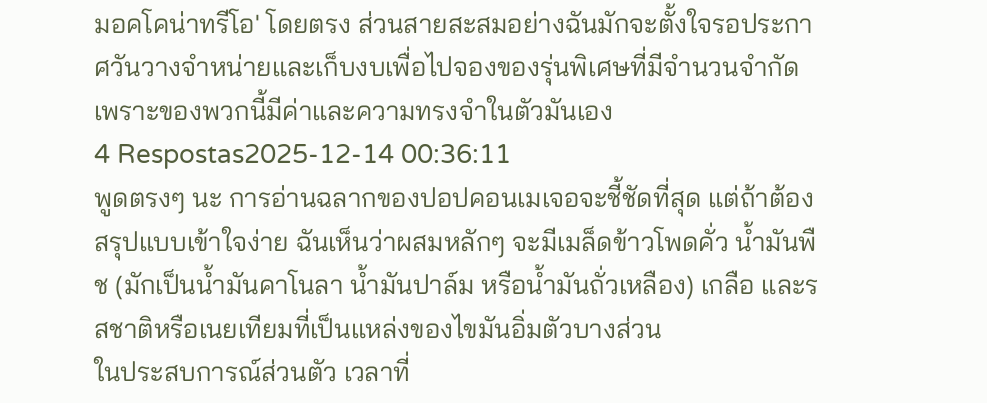มอคโคน่าทรีโอ' โดยตรง ส่วนสายสะสมอย่างฉันมักจะตั้งใจรอประกาศวันวางจำหน่ายและเก็บงบเพื่อไปจองของรุ่นพิเศษที่มีจำนวนจำกัด เพราะของพวกนี้มีค่าและความทรงจำในตัวมันเอง
4 Respostas2025-12-14 00:36:11
พูดตรงๆ นะ การอ่านฉลากของปอปคอนเมเจอจะชี้ชัดที่สุด แต่ถ้าต้องสรุปแบบเข้าใจง่าย ฉันเห็นว่าผสมหลักๆ จะมีเมล็ดข้าวโพดคั่ว น้ำมันพืช (มักเป็นน้ำมันคาโนลา น้ำมันปาล์ม หรือน้ำมันถั่วเหลือง) เกลือ และรสชาติหรือเนยเทียมที่เป็นแหล่งของไขมันอิ่มตัวบางส่วน
ในประสบการณ์ส่วนตัว เวลาที่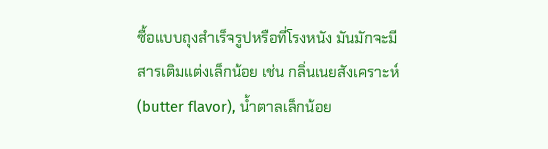ซื้อแบบถุงสำเร็จรูปหรือที่โรงหนัง มันมักจะมีสารเติมแต่งเล็กน้อย เช่น กลิ่นเนยสังเคราะห์ (butter flavor), น้ำตาลเล็กน้อย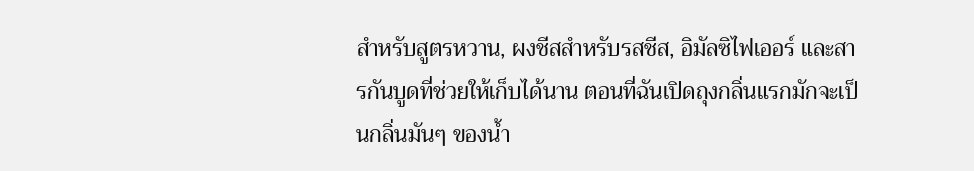สำหรับสูตรหวาน, ผงชีสสำหรับรสชีส, อิมัลซิไฟเออร์ และสารกันบูดที่ช่วยให้เก็บได้นาน ตอนที่ฉันเปิดถุงกลิ่นแรกมักจะเป็นกลิ่นมันๆ ของน้ำ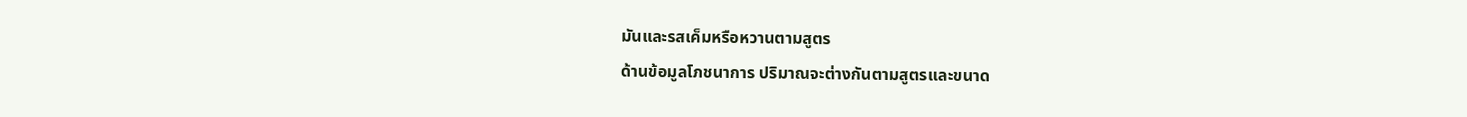มันและรสเค็มหรือหวานตามสูตร
ด้านข้อมูลโภชนาการ ปริมาณจะต่างกันตามสูตรและขนาด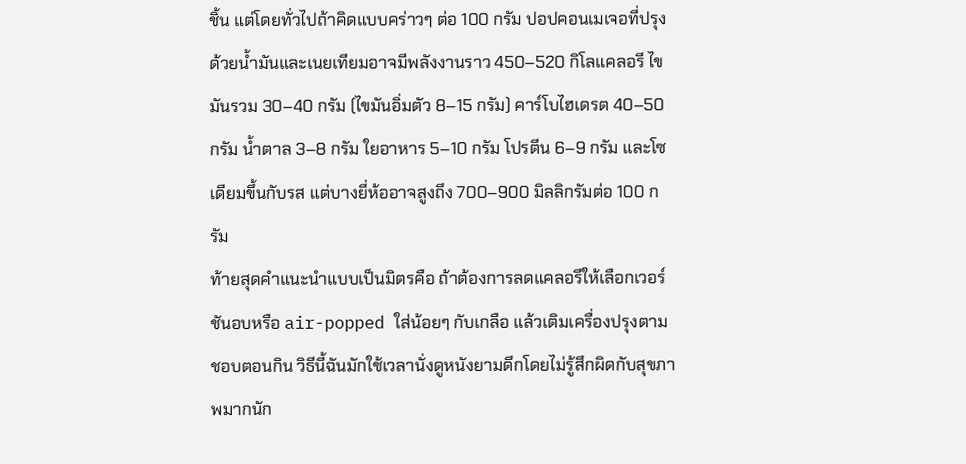ชิ้น แต่โดยทั่วไปถ้าคิดแบบคร่าวๆ ต่อ 100 กรัม ปอปคอนเมเจอที่ปรุงด้วยน้ำมันและเนยเทียมอาจมีพลังงานราว 450–520 กิโลแคลอรี ไขมันรวม 30–40 กรัม (ไขมันอิ่มตัว 8–15 กรัม) คาร์โบไฮเดรต 40–50 กรัม น้ำตาล 3–8 กรัม ใยอาหาร 5–10 กรัม โปรตีน 6–9 กรัม และโซเดียมขึ้นกับรส แต่บางยี่ห้ออาจสูงถึง 700–900 มิลลิกรัมต่อ 100 กรัม
ท้ายสุดคำแนะนำแบบเป็นมิตรคือ ถ้าต้องการลดแคลอรีให้เลือกเวอร์ชันอบหรือ air-popped ใส่น้อยๆ กับเกลือ แล้วเติมเครื่องปรุงตามชอบตอนกิน วิธีนี้ฉันมักใช้เวลานั่งดูหนังยามดึกโดยไม่รู้สึกผิดกับสุขภาพมากนัก